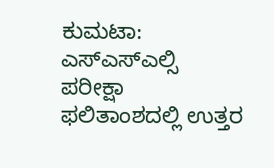ಕುಮಟಾ: ಎಸ್ಎಸ್ಎಲ್ಸಿ ಪರೀಕ್ಷಾ ಫಲಿತಾಂಶದಲ್ಲಿ ಉತ್ತರ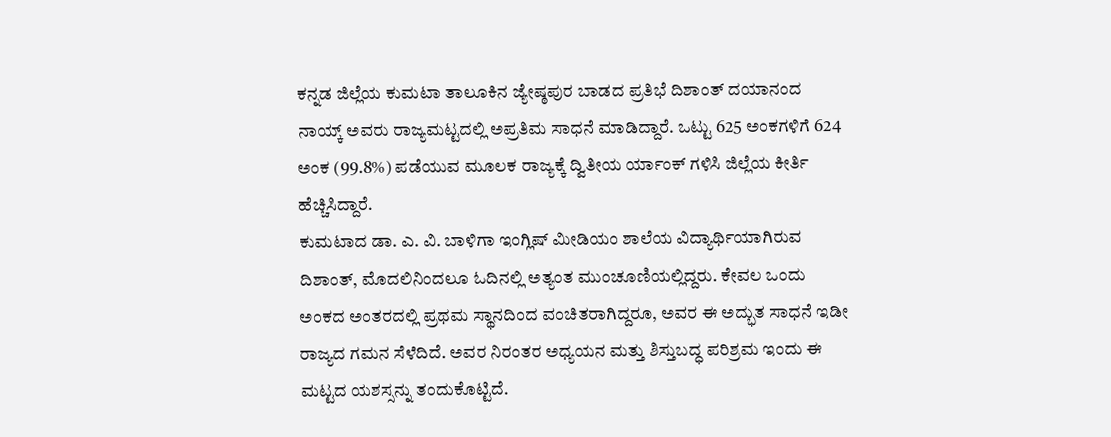ಕನ್ನಡ ಜಿಲ್ಲೆಯ ಕುಮಟಾ ತಾಲೂಕಿನ ಜ್ಯೇಷ್ಠಪುರ ಬಾಡದ ಪ್ರತಿಭೆ ದಿಶಾಂತ್ ದಯಾನಂದ ನಾಯ್ಕ್ ಅವರು ರಾಜ್ಯಮಟ್ಟದಲ್ಲಿ ಅಪ್ರತಿಮ ಸಾಧನೆ ಮಾಡಿದ್ದಾರೆ. ಒಟ್ಟು 625 ಅಂಕಗಳಿಗೆ 624 ಅಂಕ (99.8%) ಪಡೆಯುವ ಮೂಲಕ ರಾಜ್ಯಕ್ಕೆ ದ್ವಿತೀಯ ರ್ಯಾಂಕ್ ಗಳಿಸಿ ಜಿಲ್ಲೆಯ ಕೀರ್ತಿ ಹೆಚ್ಚಿಸಿದ್ದಾರೆ.
ಕುಮಟಾದ ಡಾ. ಎ. ವಿ. ಬಾಳಿಗಾ ಇಂಗ್ಲಿಷ್ ಮೀಡಿಯಂ ಶಾಲೆಯ ವಿದ್ಯಾರ್ಥಿಯಾಗಿರುವ ದಿಶಾಂತ್, ಮೊದಲಿನಿಂದಲೂ ಓದಿನಲ್ಲಿ ಅತ್ಯಂತ ಮುಂಚೂಣಿಯಲ್ಲಿದ್ದರು. ಕೇವಲ ಒಂದು ಅಂಕದ ಅಂತರದಲ್ಲಿ ಪ್ರಥಮ ಸ್ಥಾನದಿಂದ ವಂಚಿತರಾಗಿದ್ದರೂ, ಅವರ ಈ ಅದ್ಭುತ ಸಾಧನೆ ಇಡೀ ರಾಜ್ಯದ ಗಮನ ಸೆಳೆದಿದೆ. ಅವರ ನಿರಂತರ ಅಧ್ಯಯನ ಮತ್ತು ಶಿಸ್ತುಬದ್ಧ ಪರಿಶ್ರಮ ಇಂದು ಈ ಮಟ್ಟದ ಯಶಸ್ಸನ್ನು ತಂದುಕೊಟ್ಟಿದೆ.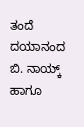ತಂದೆ ದಯಾನಂದ ಬಿ. ನಾಯ್ಕ್ ಹಾಗೂ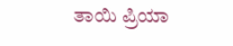ತಾಯಿ ಪ್ರಿಯಾ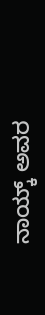ನಾಯ್ಕ್ ಅವರ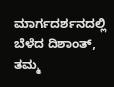ಮಾರ್ಗದರ್ಶನದಲ್ಲಿ ಬೆಳೆದ ದಿಶಾಂತ್, ತಮ್ಮ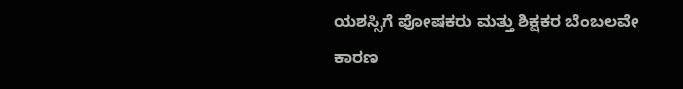ಯಶಸ್ಸಿಗೆ ಪೋಷಕರು ಮತ್ತು ಶಿಕ್ಷಕರ ಬೆಂಬಲವೇ ಕಾರಣ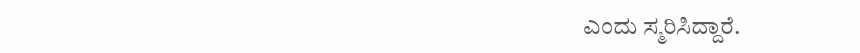ಎಂದು ಸ್ಮರಿಸಿದ್ದಾರೆ.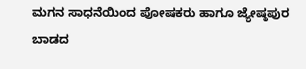ಮಗನ ಸಾಧನೆಯಿಂದ ಪೋಷಕರು ಹಾಗೂ ಜ್ಯೇಷ್ಠಪುರ ಬಾಡದ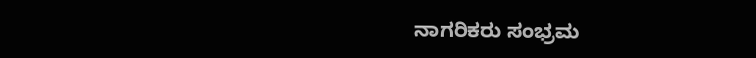ನಾಗರಿಕರು ಸಂಭ್ರಮ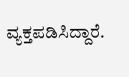ವ್ಯಕ್ತಪಡಿಸಿದ್ದಾರೆ.